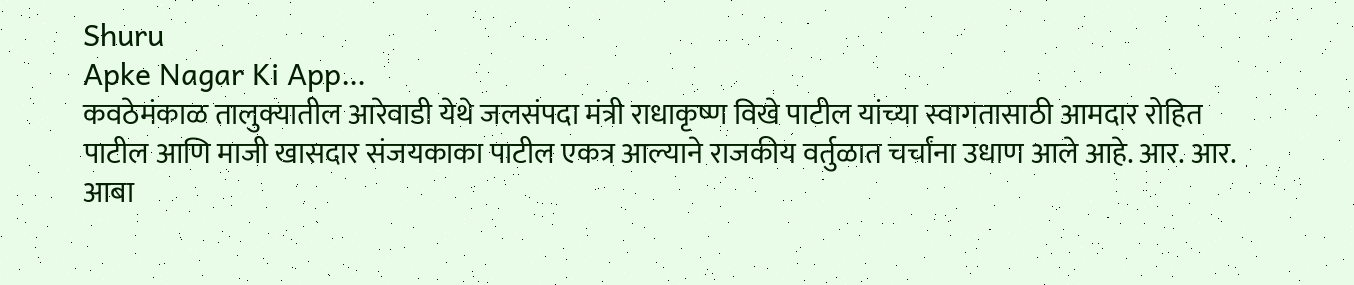Shuru
Apke Nagar Ki App…
कवठेमंकाळ तालुक्यातील आरेवाडी येथे जलसंपदा मंत्री राधाकृष्ण विखे पाटील यांच्या स्वागतासाठी आमदार रोहित पाटील आणि माजी खासदार संजयकाका पाटील एकत्र आल्याने राजकीय वर्तुळात चर्चांना उधाण आले आहे. आर. आर. आबा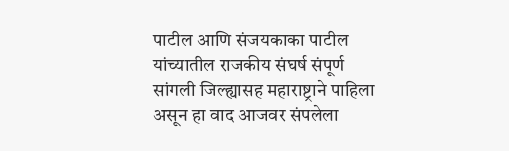पाटील आणि संजयकाका पाटील यांच्यातील राजकीय संघर्ष संपूर्ण सांगली जिल्ह्यासह महाराष्ट्राने पाहिला असून हा वाद आजवर संपलेला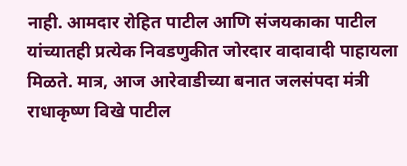नाही. आमदार रोहित पाटील आणि संजयकाका पाटील यांच्यातही प्रत्येक निवडणुकीत जोरदार वादावादी पाहायला मिळते. मात्र, आज आरेवाडीच्या बनात जलसंपदा मंत्री राधाकृष्ण विखे पाटील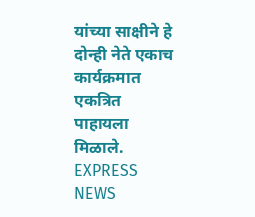यांच्या साक्षीने हे दोन्ही नेते एकाच कार्यक्रमात एकत्रित पाहायला मिळाले.
EXPRESS NEWS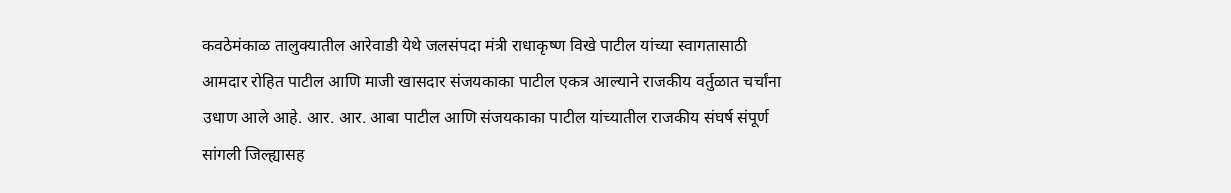कवठेमंकाळ तालुक्यातील आरेवाडी येथे जलसंपदा मंत्री राधाकृष्ण विखे पाटील यांच्या स्वागतासाठी आमदार रोहित पाटील आणि माजी खासदार संजयकाका पाटील एकत्र आल्याने राजकीय वर्तुळात चर्चांना उधाण आले आहे. आर. आर. आबा पाटील आणि संजयकाका पाटील यांच्यातील राजकीय संघर्ष संपूर्ण सांगली जिल्ह्यासह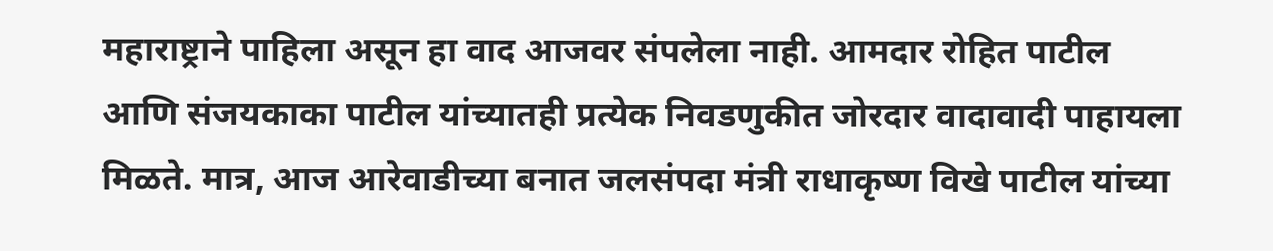महाराष्ट्राने पाहिला असून हा वाद आजवर संपलेला नाही. आमदार रोहित पाटील आणि संजयकाका पाटील यांच्यातही प्रत्येक निवडणुकीत जोरदार वादावादी पाहायला मिळते. मात्र, आज आरेवाडीच्या बनात जलसंपदा मंत्री राधाकृष्ण विखे पाटील यांच्या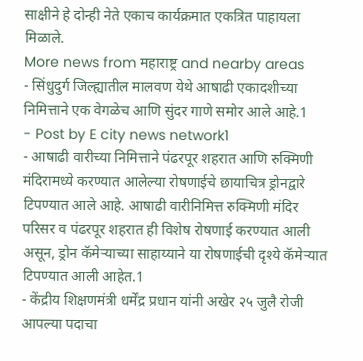साक्षीने हे दोन्ही नेते एकाच कार्यक्रमात एकत्रित पाहायला मिळाले.
More news from महाराष्ट्र and nearby areas
- सिंधुदुर्ग जिल्ह्यातील मालवण येथे आषाढी एकादशीच्या निमित्ताने एक वेगळेच आणि सुंदर गाणे समोर आले आहे.1
- Post by E city news network1
- आषाढी वारीच्या निमित्ताने पंढरपूर शहरात आणि रुक्मिणी मंदिरामध्ये करण्यात आलेल्या रोषणाईचे छायाचित्र ड्रोनद्वारे टिपण्यात आले आहे. आषाढी वारीनिमित्त रुक्मिणी मंदिर परिसर व पंढरपूर शहरात ही विशेष रोषणाई करण्यात आली असून, ड्रोन कॅमेऱ्याच्या साहाय्याने या रोषणाईची दृश्ये कॅमेऱ्यात टिपण्यात आली आहेत.1
- केंद्रीय शिक्षणमंत्री धर्मेंद्र प्रधान यांनी अखेर २५ जुलै रोजी आपल्या पदाचा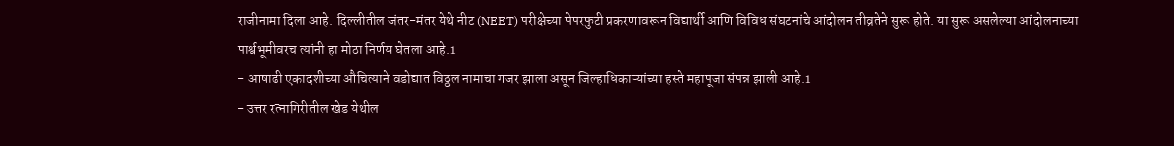राजीनामा दिला आहे. दिल्लीतील जंतर-मंतर येथे नीट (NEET) परीक्षेच्या पेपरफुटी प्रकरणावरून विद्यार्थी आणि विविध संघटनांचे आंदोलन तीव्रतेने सुरू होते. या सुरू असलेल्या आंदोलनाच्या पार्श्वभूमीवरच त्यांनी हा मोठा निर्णय घेतला आहे.1
- आषाढी एकादशीच्या औचित्याने वडोद्यात विठ्ठल नामाचा गजर झाला असून जिल्हाधिकाऱ्यांच्या हस्ते महापूजा संपन्न झाली आहे.1
- उत्तर रत्नागिरीतील खेड येथील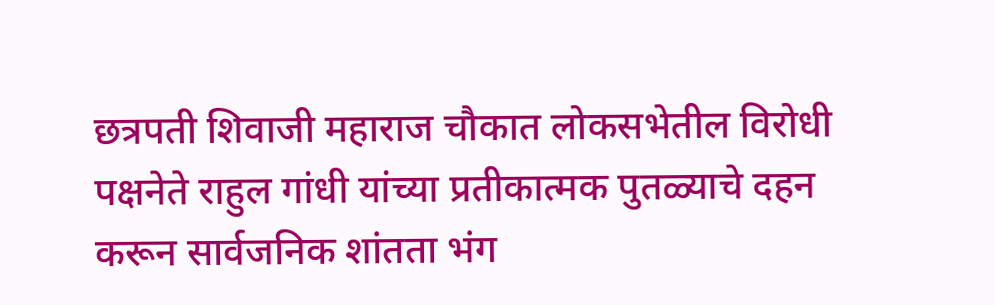छत्रपती शिवाजी महाराज चौकात लोकसभेतील विरोधी पक्षनेते राहुल गांधी यांच्या प्रतीकात्मक पुतळ्याचे दहन करून सार्वजनिक शांतता भंग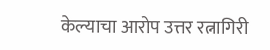केल्याचा आरोप उत्तर रत्नागिरी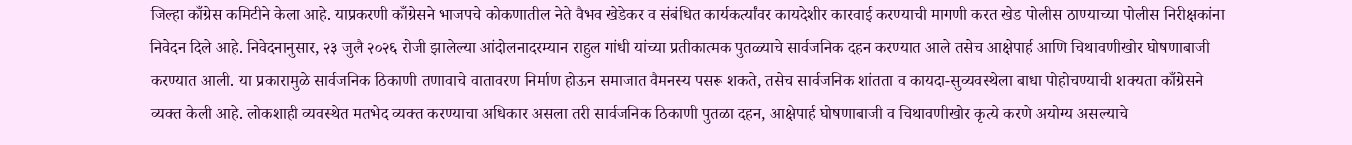जिल्हा काँग्रेस कमिटीने केला आहे. याप्रकरणी काँग्रेसने भाजपचे कोकणातील नेते वैभव खेडेकर व संबंधित कार्यकर्त्यांवर कायदेशीर कारवाई करण्याची मागणी करत खेड पोलीस ठाण्याच्या पोलीस निरीक्षकांना निवेदन दिले आहे. निवेदनानुसार, २३ जुलै २०२६ रोजी झालेल्या आंदोलनादरम्यान राहुल गांधी यांच्या प्रतीकात्मक पुतळ्याचे सार्वजनिक दहन करण्यात आले तसेच आक्षेपार्ह आणि चिथावणीखोर घोषणाबाजी करण्यात आली. या प्रकारामुळे सार्वजनिक ठिकाणी तणावाचे वातावरण निर्माण होऊन समाजात वैमनस्य पसरू शकते, तसेच सार्वजनिक शांतता व कायदा-सुव्यवस्थेला बाधा पोहोचण्याची शक्यता काँग्रेसने व्यक्त केली आहे. लोकशाही व्यवस्थेत मतभेद व्यक्त करण्याचा अधिकार असला तरी सार्वजनिक ठिकाणी पुतळा दहन, आक्षेपार्ह घोषणाबाजी व चिथावणीखोर कृत्ये करणे अयोग्य असल्याचे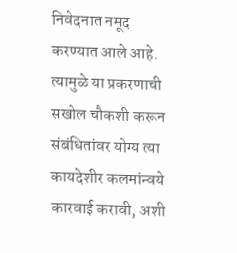निवेदनात नमूद करण्यात आले आहे. त्यामुळे या प्रकरणाची सखोल चौकशी करून संबंधितांवर योग्य त्या कायदेशीर कलमांन्वये कारवाई करावी, अशी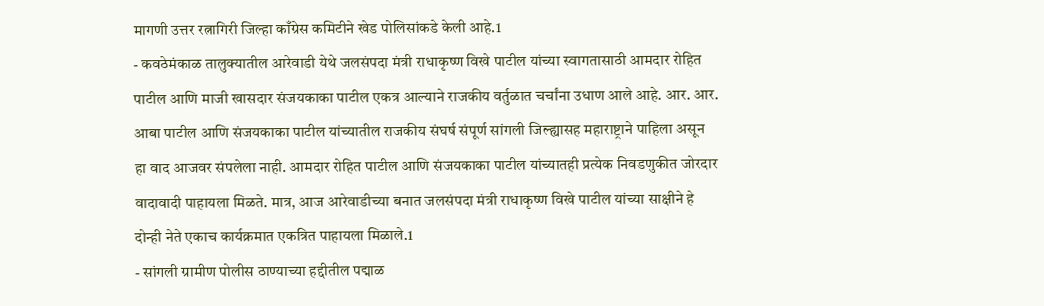मागणी उत्तर रत्नागिरी जिल्हा काँग्रेस कमिटीने खेड पोलिसांकडे केली आहे.1
- कवठेमंकाळ तालुक्यातील आरेवाडी येथे जलसंपदा मंत्री राधाकृष्ण विखे पाटील यांच्या स्वागतासाठी आमदार रोहित पाटील आणि माजी खासदार संजयकाका पाटील एकत्र आल्याने राजकीय वर्तुळात चर्चांना उधाण आले आहे. आर. आर. आबा पाटील आणि संजयकाका पाटील यांच्यातील राजकीय संघर्ष संपूर्ण सांगली जिल्ह्यासह महाराष्ट्राने पाहिला असून हा वाद आजवर संपलेला नाही. आमदार रोहित पाटील आणि संजयकाका पाटील यांच्यातही प्रत्येक निवडणुकीत जोरदार वादावादी पाहायला मिळते. मात्र, आज आरेवाडीच्या बनात जलसंपदा मंत्री राधाकृष्ण विखे पाटील यांच्या साक्षीने हे दोन्ही नेते एकाच कार्यक्रमात एकत्रित पाहायला मिळाले.1
- सांगली ग्रामीण पोलीस ठाण्याच्या हद्दीतील पद्माळ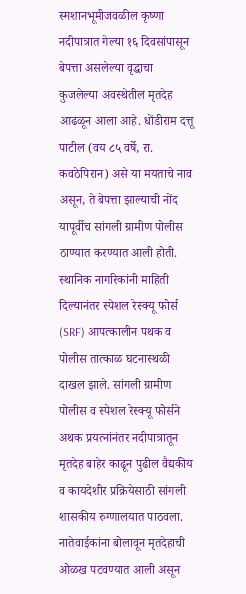स्मशानभूमीजवळील कृष्णा नदीपात्रात गेल्या १६ दिवसांपासून बेपत्ता असलेल्या वृद्धाचा कुजलेल्या अवस्थेतील मृतदेह आढळून आला आहे. धोंडीराम दत्तू पाटील (वय ८५ वर्षे, रा. कवठेपिरान) असे या मयताचे नाव असून, ते बेपत्ता झाल्याची नोंद यापूर्वीच सांगली ग्रामीण पोलीस ठाण्यात करण्यात आली होती. स्थानिक नागरिकांनी माहिती दिल्यानंतर स्पेशल रेस्क्यू फोर्स (SRF) आपत्कालीन पथक व पोलीस तात्काळ घटनास्थळी दाखल झाले. सांगली ग्रामीण पोलीस व स्पेशल रेस्क्यू फोर्सने अथक प्रयत्नांनंतर नदीपात्रातून मृतदेह बाहेर काढून पुढील वैद्यकीय व कायदेशीर प्रक्रियेसाठी सांगली शासकीय रुग्णालयात पाठवला. नातेवाईकांना बोलावून मृतदेहाची ओळख पटवण्यात आली असून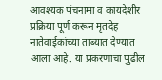आवश्यक पंचनामा व कायदेशीर प्रक्रिया पूर्ण करून मृतदेह नातेवाईकांच्या ताब्यात देण्यात आला आहे. या प्रकरणाचा पुढील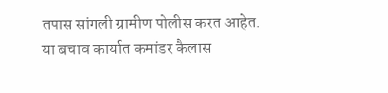तपास सांगली ग्रामीण पोलीस करत आहेत. या बचाव कार्यात कमांडर कैलास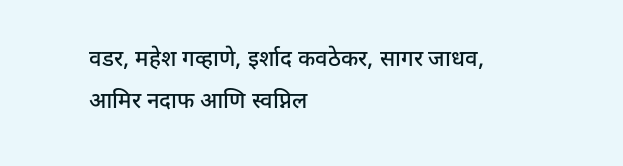वडर, महेश गव्हाणे, इर्शाद कवठेकर, सागर जाधव, आमिर नदाफ आणि स्वप्निल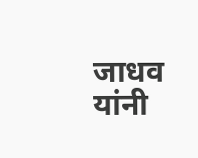जाधव यांनी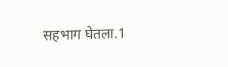सहभाग घेतला.1